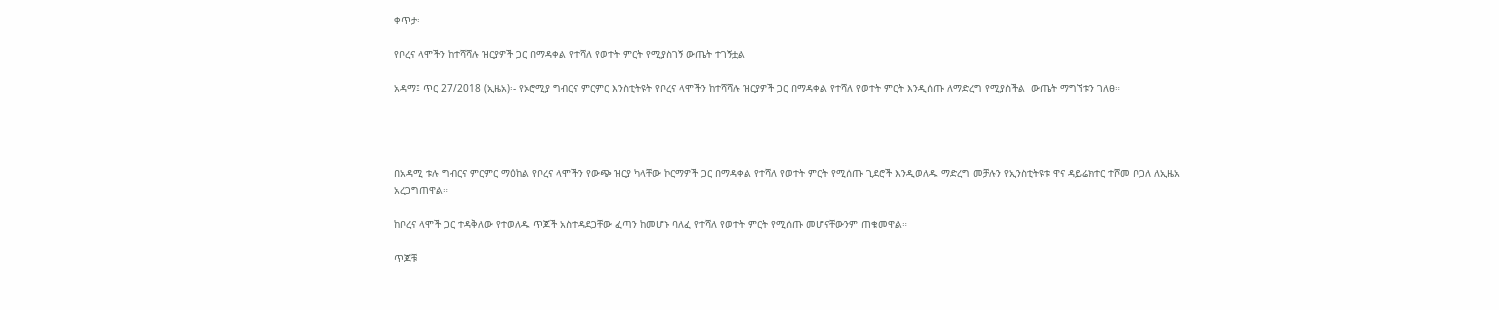ቀጥታ፡

የቦረና ላሞችን ከተሻሻሉ ዝርያዎች ጋር በማዳቀል የተሻለ የወተት ምርት የሚያስገኝ ውጤት ተገኝቷል

አዳማ፤ ጥር 27/2018 (ኢዜአ)፡- የኦሮሚያ ግብርና ምርምር እንስቲትዩት የቦረና ላሞችን ከተሻሻሉ ዝርያዎች ጋር በማዳቀል የተሻለ የወተት ምርት እንዲሰጡ ለማድረግ የሚያስችል  ውጤት ማግኘቱን ገለፀ።




በአዳሚ ቱሉ ግብርና ምርምር ማዕከል የቦረና ላሞችን የውጭ ዝርያ ካላቸው ኮርማዎች ጋር በማዳቀል የተሻለ የወተት ምርት የሚሰጡ ጊደሮች እንዲወለዱ ማድረግ መቻሉን የኢንስቲትዩቱ ዋና ዳይሬክተር ተሾመ ቦጋለ ለኢዜአ አረጋግጠዋል።

ከቦረና ላሞች ጋር ተዳቅለው የተወለዱ ጥጆች አስተዳደጋቸው ፈጣን ከመሆኑ ባለፈ የተሻለ የወተት ምርት የሚሰጡ መሆናቸውንም ጠቁመዋል።

ጥጆቹ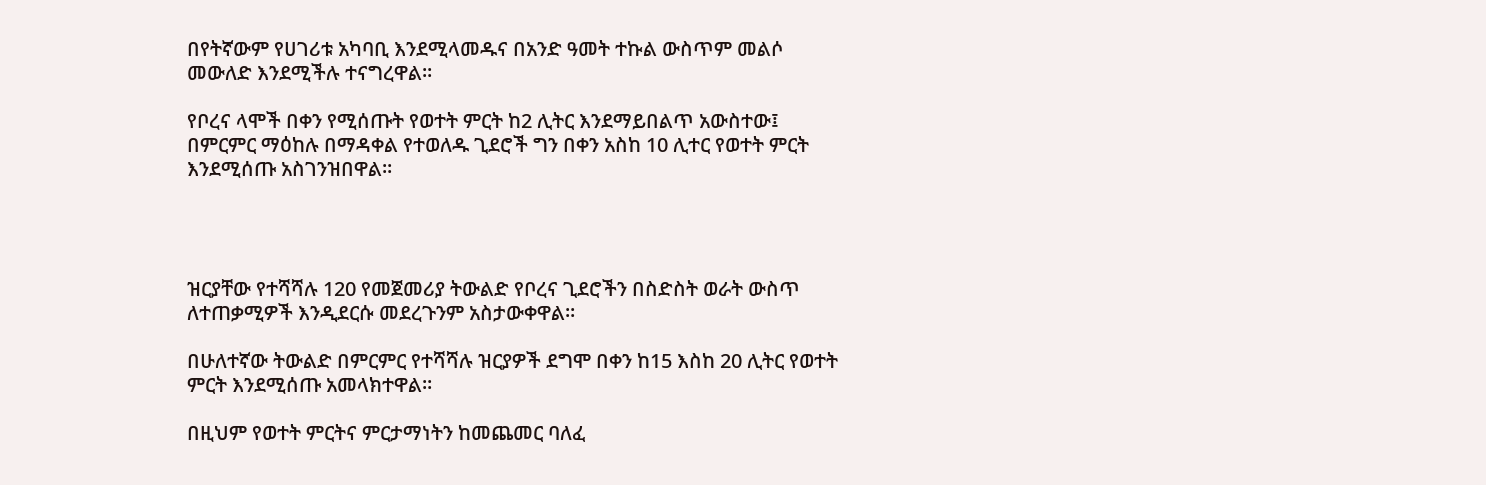በየትኛውም የሀገሪቱ አካባቢ እንደሚላመዱና በአንድ ዓመት ተኩል ውስጥም መልሶ መውለድ እንደሚችሉ ተናግረዋል።

የቦረና ላሞች በቀን የሚሰጡት የወተት ምርት ከ2 ሊትር እንደማይበልጥ አውስተው፤ በምርምር ማዕከሉ በማዳቀል የተወለዱ ጊደሮች ግን በቀን አስከ 10 ሊተር የወተት ምርት እንደሚሰጡ አስገንዝበዋል።




ዝርያቸው የተሻሻሉ 120 የመጀመሪያ ትውልድ የቦረና ጊደሮችን በስድስት ወራት ውስጥ ለተጠቃሚዎች እንዲደርሱ መደረጉንም አስታውቀዋል።

በሁለተኛው ትውልድ በምርምር የተሻሻሉ ዝርያዎች ደግሞ በቀን ከ15 እስከ 20 ሊትር የወተት ምርት እንደሚሰጡ አመላክተዋል።

በዚህም የወተት ምርትና ምርታማነትን ከመጨመር ባለፈ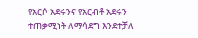የአርሶ አደሩንና የአርብቶ አደሩን ተጠቃሚነት ለማሳደግ እንደተቻለ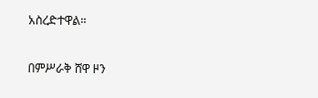አስረድተዋል።

በምሥራቅ ሸዋ ዞን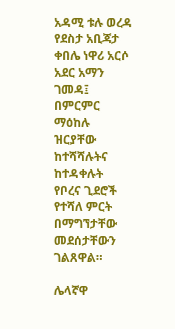አዳሚ ቱሉ ወረዳ የደስታ አቢጃታ ቀበሌ ነዋሪ አርሶ አደር አማን ገመዳ፤ በምርምር ማዕከሉ ዝርያቸው ከተሻሻሉትና ከተዳቀሉት የቦረና ጊደሮች የተሻለ ምርት በማግኘታቸው መደሰታቸውን ገልጸዋል።

ሌላኛዋ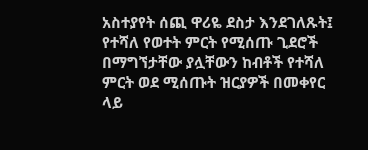አስተያየት ሰጪ ዋሪዬ ደስታ እንደገለጹት፤ የተሻለ የወተት ምርት የሚሰጡ ጊደሮች በማግኘታቸው ያሏቸውን ከብቶች የተሻለ ምርት ወደ ሚሰጡት ዝርያዎች በመቀየር ላይ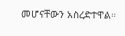መሆናቸውን አስረድተዋል።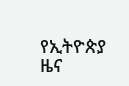የኢትዮጵያ ዜና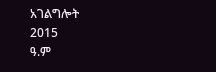አገልግሎት
2015
ዓ.ም